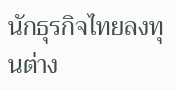นักธุรกิจไทยลงทุนต่าง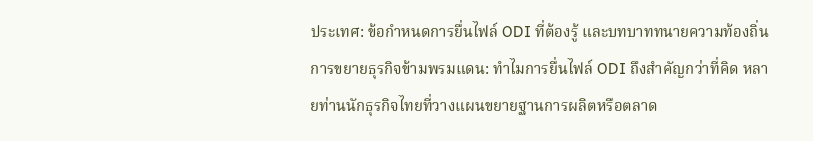ประเทศ: ข้อกำหนดการยื่นไฟล์ ODI ที่ต้องรู้ และบทบาททนายความท้องถิ่น
การขยายธุรกิจข้ามพรมแดน: ทำไมการยื่นไฟล์ ODI ถึงสำคัญกว่าที่คิด หลายท่านนักธุรกิจไทยที่วางแผนขยายฐานการผลิตหรือตลาด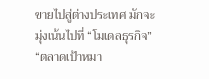ขายไปสู่ต่างประเทศ มักจะมุ่งเน้นไปที่ “โมเดลธุรกิจ” “ตลาดเป้าหมา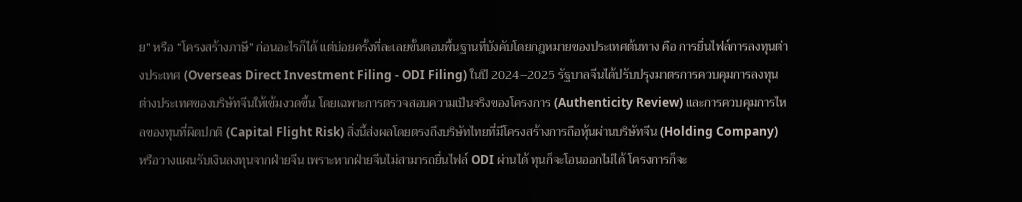ย” หรือ “โครงสร้างภาษี” ก่อนอะไรก็ได้ แต่บ่อยครั้งที่ละเลยขั้นตอนพื้นฐานที่บังคับโดยกฎหมายของประเทศต้นทาง คือ การยื่นไฟล์การลงทุนต่างประเทศ (Overseas Direct Investment Filing - ODI Filing) ในปี 2024–2025 รัฐบาลจีนได้ปรับปรุงมาตรการควบคุมการลงทุนต่างประเทศของบริษัทจีนให้เข้มงวดขึ้น โดยเฉพาะการตรวจสอบความเป็นจริงของโครงการ (Authenticity Review) และการควบคุมการไหลของทุนที่ผิดปกติ (Capital Flight Risk) สิ่งนี้ส่งผลโดยตรงถึงบริษัทไทยที่มีโครงสร้างการถือหุ้นผ่านบริษัทจีน (Holding Company) หรือวางแผนรับเงินลงทุนจากฝ่ายจีน เพราะหากฝ่ายจีนไม่สามารถยื่นไฟล์ ODI ผ่านได้ ทุนก็จะโอนออกไม่ได้ โครงการก็จะ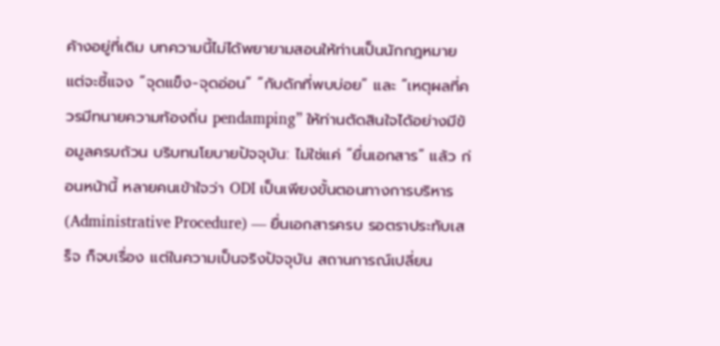ค้างอยู่ที่เดิม บทความนี้ไม่ได้พยายามสอนให้ท่านเป็นนักกฎหมาย แต่จะชี้แจง “จุดแข็ง-จุดอ่อน” “กับดักที่พบบ่อย” และ “เหตุผลที่ควรมีทนายความท้องถิ่น pendamping” ให้ท่านตัดสินใจได้อย่างมีข้อมูลครบถ้วน บริบทนโยบายปัจจุบัน: ไม่ใช่แค่ “ยื่นเอกสาร” แล้ว ก่อนหน้านี้ หลายคนเข้าใจว่า ODI เป็นเพียงขั้นตอนทางการบริหาร (Administrative Procedure) — ยื่นเอกสารครบ รอตราประทับเสร็จ ก็จบเรื่อง แต่ในความเป็นจริงปัจจุบัน สถานการณ์เปลี่ยน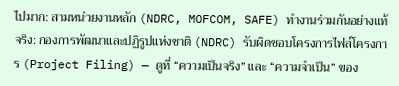ไปมาก: สามหน่วยงานหลัก (NDRC, MOFCOM, SAFE) ทำงานร่วมกันอย่างแท้จริง: กองการพัฒนาและปฏิรูปแห่งชาติ (NDRC) รับผิดชอบโครงการไฟล์โครงการ (Project Filing) — ดูที่ “ความเป็นจริง” และ “ความจำเป็น” ของ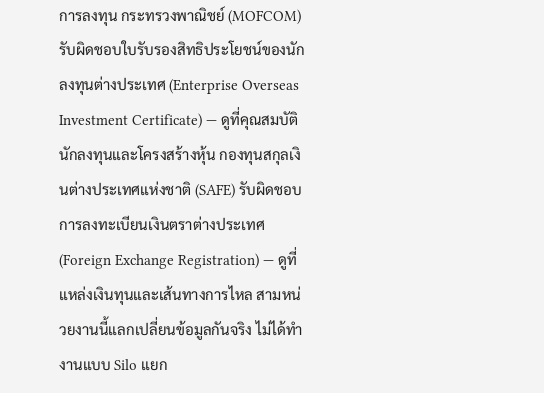การลงทุน กระทรวงพาณิชย์ (MOFCOM) รับผิดชอบใบรับรองสิทธิประโยชน์ของนักลงทุนต่างประเทศ (Enterprise Overseas Investment Certificate) — ดูที่คุณสมบัตินักลงทุนและโครงสร้างหุ้น กองทุนสกุลเงินต่างประเทศแห่งชาติ (SAFE) รับผิดชอบการลงทะเบียนเงินตราต่างประเทศ (Foreign Exchange Registration) — ดูที่แหล่งเงินทุนและเส้นทางการไหล สามหน่วยงานนี้แลกเปลี่ยนข้อมูลกันจริง ไม่ได้ทำงานแบบ Silo แยก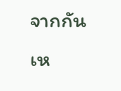จากกันเห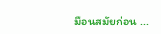มือนสมัยก่อน ...